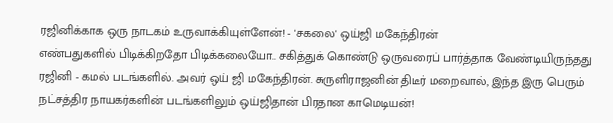ரஜினிக்காக ஒரு நாடகம் உருவாக்கியுள்ளேன்! - 'சகலை' ஒய்ஜி மகேந்திரன்
எண்பதுகளில் பிடிக்கிறதோ பிடிக்கலையோ.. சகித்துக் கொண்டு ஒருவரைப் பார்த்தாக வேண்டியிருந்தது ரஜினி - கமல் படங்களில். அவர் ஒய் ஜி மகேந்திரன். சுருளிராஜனின் திடீர் மறைவால், இந்த இரு பெரும் நட்சத்திர நாயகர்களின் படங்களிலும் ஒய்ஜிதான் பிரதான காமெடியன்!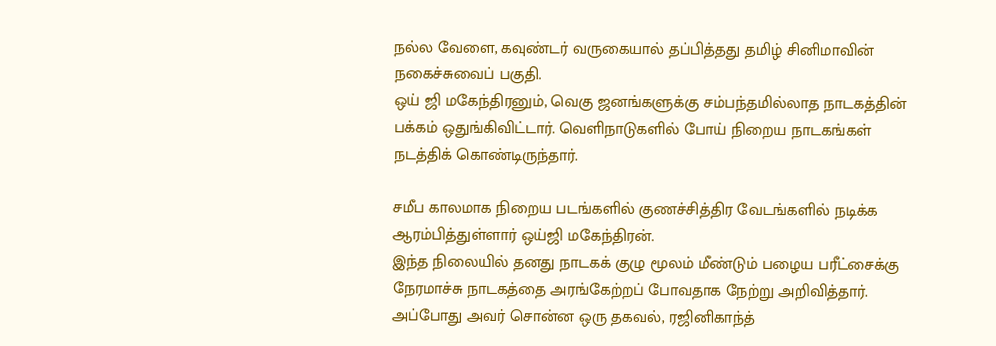நல்ல வேளை, கவுண்டர் வருகையால் தப்பித்தது தமிழ் சினிமாவின் நகைச்சுவைப் பகுதி.
ஒய் ஜி மகேந்திரனும், வெகு ஜனங்களுக்கு சம்பந்தமில்லாத நாடகத்தின் பக்கம் ஒதுங்கிவிட்டார். வெளிநாடுகளில் போய் நிறைய நாடகங்கள் நடத்திக் கொண்டிருந்தார்.

சமீப காலமாக நிறைய படங்களில் குணச்சித்திர வேடங்களில் நடிக்க ஆரம்பித்துள்ளார் ஒய்ஜி மகேந்திரன்.
இந்த நிலையில் தனது நாடகக் குழு மூலம் மீண்டும் பழைய பரீட்சைக்கு நேரமாச்சு நாடகத்தை அரங்கேற்றப் போவதாக நேற்று அறிவித்தார்.
அப்போது அவர் சொன்ன ஒரு தகவல், ரஜினிகாந்த்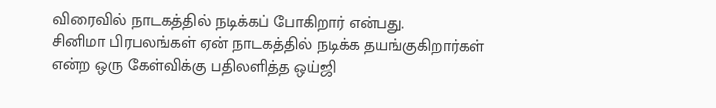விரைவில் நாடகத்தில் நடிக்கப் போகிறார் என்பது.
சினிமா பிரபலங்கள் ஏன் நாடகத்தில் நடிக்க தயங்குகிறார்கள் என்ற ஒரு கேள்விக்கு பதிலளித்த ஒய்ஜி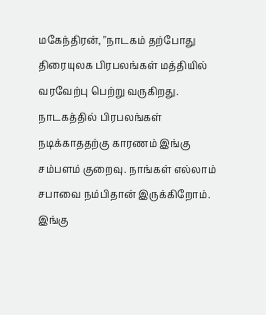மகேந்திரன், "நாடகம் தற்போது திரையுலக பிரபலங்கள் மத்தியில் வரவேற்பு பெற்று வருகிறது. நாடகத்தில் பிரபலங்கள் நடிக்காததற்கு காரணம் இங்கு சம்பளம் குறைவு. நாங்கள் எல்லாம் சபாவை நம்பிதான் இருக்கிறோம். இங்கு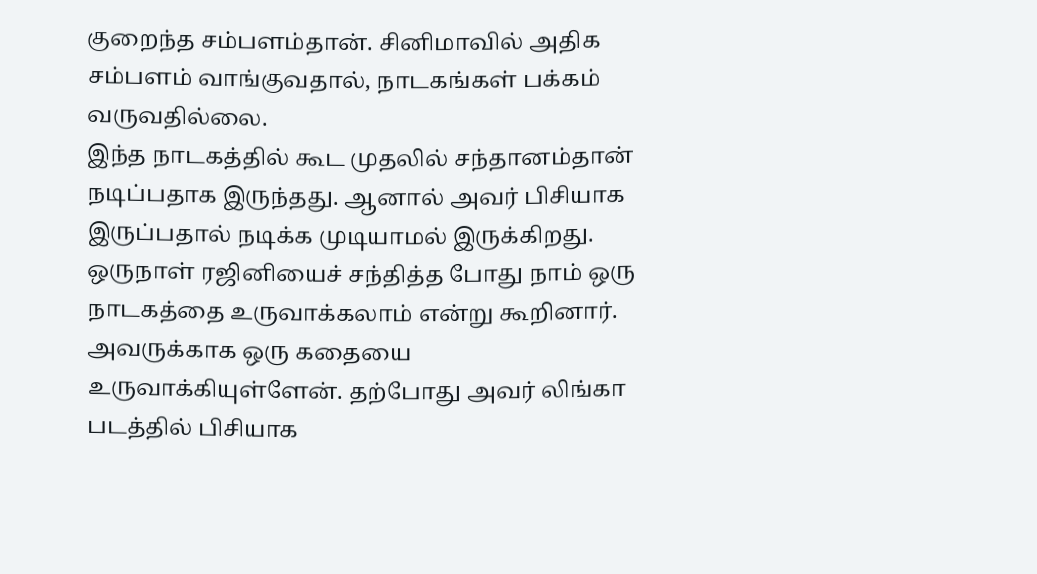குறைந்த சம்பளம்தான். சினிமாவில் அதிக சம்பளம் வாங்குவதால், நாடகங்கள் பக்கம் வருவதில்லை.
இந்த நாடகத்தில் கூட முதலில் சந்தானம்தான் நடிப்பதாக இருந்தது. ஆனால் அவர் பிசியாக இருப்பதால் நடிக்க முடியாமல் இருக்கிறது.
ஒருநாள் ரஜினியைச் சந்தித்த போது நாம் ஒரு நாடகத்தை உருவாக்கலாம் என்று கூறினார். அவருக்காக ஒரு கதையை உருவாக்கியுள்ளேன். தற்போது அவர் லிங்கா படத்தில் பிசியாக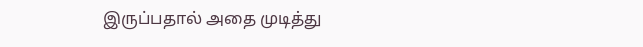இருப்பதால் அதை முடித்து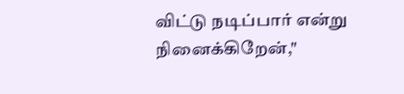விட்டு நடிப்பார் என்று நினைக்கிறேன்,"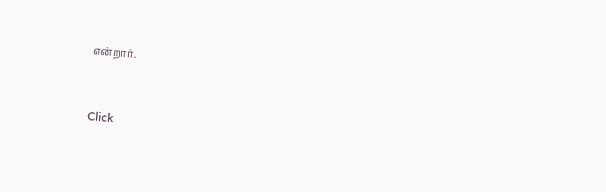என்றார்.


Click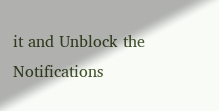it and Unblock the Notifications